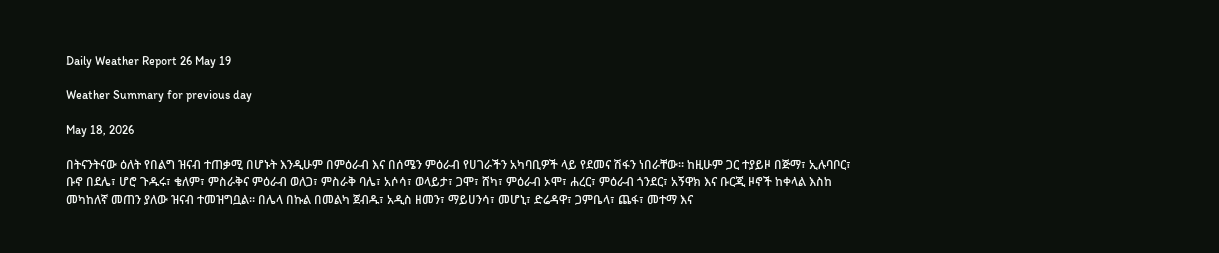Daily Weather Report 26 May 19

Weather Summary for previous day

May 18, 2026

በትናንትናው ዕለት የበልግ ዝናብ ተጠቃሚ በሆኑት እንዲሁም በምዕራብ እና በሰሜን ምዕራብ የሀገራችን አካባቢዎች ላይ የደመና ሽፋን ነበራቸው፡፡ ከዚሁም ጋር ተያይዞ በጅማ፣ ኢሉባቦር፣ ቡኖ በደሌ፣ ሆሮ ጉዱሩ፣ ቄለም፣ ምስራቅና ምዕራብ ወለጋ፣ ምስራቅ ባሌ፣ አሶሳ፣ ወላይታ፣ ጋሞ፣ ሸካ፣ ምዕራብ ኦሞ፣ ሐረር፣ ምዕራብ ጎንደር፣ አኝዋክ እና ቡርጂ ዞኖች ከቀላል እስከ መካከለኛ መጠን ያለው ዝናብ ተመዝግቧል፡፡ በሌላ በኩል በመልካ ጀብዱ፣ አዲስ ዘመን፣ ማይሀንሳ፣ መሆኒ፣ ድሬዳዋ፣ ጋምቤላ፣ ጨፋ፣ መተማ እና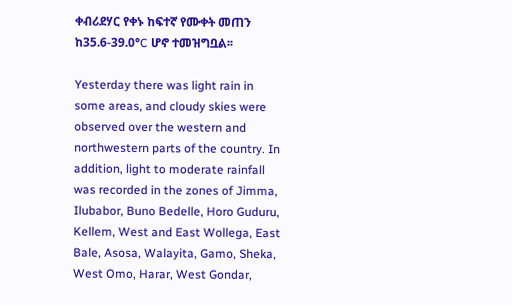ቀብሪደሃር የቀኑ ከፍተኛ የሙቀት መጠን ከ35.6-39.0°C ሆኖ ተመዝግቧል፡፡

Yesterday there was light rain in some areas, and cloudy skies were observed over the western and northwestern parts of the country. In addition, light to moderate rainfall was recorded in the zones of Jimma, Ilubabor, Buno Bedelle, Horo Guduru, Kellem, West and East Wollega, East Bale, Asosa, Walayita, Gamo, Sheka, West Omo, Harar, West Gondar,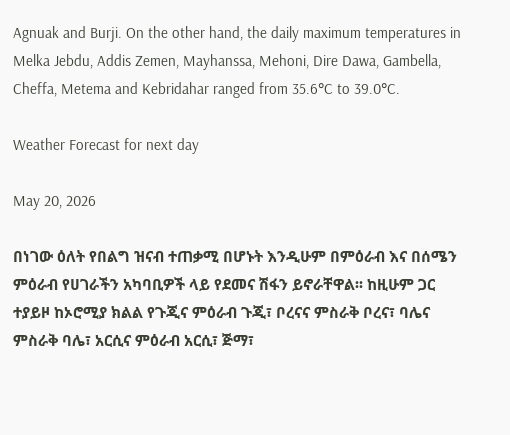Agnuak and Burji. On the other hand, the daily maximum temperatures in Melka Jebdu, Addis Zemen, Mayhanssa, Mehoni, Dire Dawa, Gambella, Cheffa, Metema and Kebridahar ranged from 35.6°C to 39.0°C.

Weather Forecast for next day

May 20, 2026

በነገው ዕለት የበልግ ዝናብ ተጠቃሚ በሆኑት እንዲሁም በምዕራብ እና በሰሜን ምዕራብ የሀገራችን አካባቢዎች ላይ የደመና ሽፋን ይኖራቸዋል፡፡ ከዚሁም ጋር ተያይዞ ከኦሮሚያ ክልል የጉጂና ምዕራብ ጉጂ፣ ቦረናና ምስራቅ ቦረና፣ ባሌና ምስራቅ ባሌ፣ አርሲና ምዕራብ አርሲ፣ ጅማ፣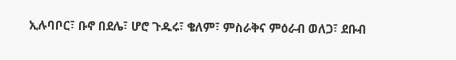ኢሉባቦር፣ ቡኖ በደሌ፣ ሆሮ ጉዱሩ፣ ቄለም፣ ምስራቅና ምዕራብ ወለጋ፣ ደቡብ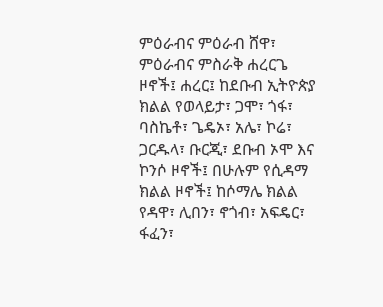ምዕራብና ምዕራብ ሸዋ፣ ምዕራብና ምስራቅ ሐረርጌ ዞኖች፤ ሐረር፤ ከደቡብ ኢትዮጵያ ክልል የወላይታ፣ ጋሞ፣ ጎፋ፣ ባስኬቶ፣ ጌዴኦ፣ አሌ፣ ኮሬ፣ ጋርዱላ፣ ቡርጂ፣ ደቡብ ኦሞ እና ኮንሶ ዞኖች፤ በሁሉም የሲዳማ ክልል ዞኖች፤ ከሶማሌ ክልል የዳዋ፣ ሊበን፣ ኖጎብ፣ አፍዴር፣ ፋፈን፣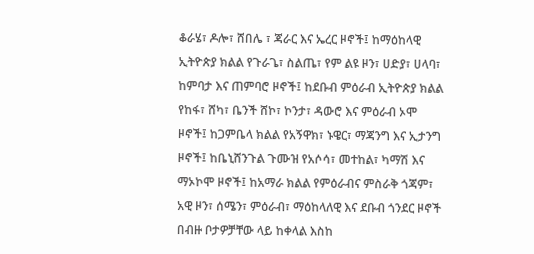ቆራሄ፣ ዶሎ፣ ሸበሌ ፣ ጃራር እና ኤረር ዞኖች፤ ከማዕከላዊ ኢትዮጵያ ክልል የጉራጌ፣ ስልጤ፣ የም ልዩ ዞን፣ ሀድያ፣ ሀላባ፣ ከምባታ እና ጠምባሮ ዞኖች፤ ከደቡብ ምዕራብ ኢትዮጵያ ክልል የከፋ፣ ሸካ፣ ቤንች ሸኮ፣ ኮንታ፣ ዳውሮ እና ምዕራብ ኦሞ ዞኖች፤ ከጋምቤላ ክልል የአኝዋክ፣ ኑዌር፣ ማጃንግ እና ኢታንግ ዞኖች፤ ከቤኒሸንጉል ጉሙዝ የአሶሳ፣ መተከል፣ ካማሽ እና ማኦኮሞ ዞኖች፤ ከአማራ ክልል የምዕራብና ምስራቅ ጎጃም፣ አዊ ዞን፣ ሰሜን፣ ምዕራብ፣ ማዕከላለዊ እና ደቡብ ጎንደር ዞኖች በብዙ ቦታዎቻቸው ላይ ከቀላል እስከ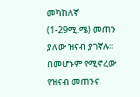መካከለኛ (1-29ሚ.ሜ) መጠን ያለው ዝናብ ያገኛሉ፡፡ በመሆኑም የሚኖረው የዝናብ መጠንና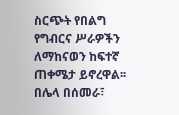ስርጭት የበልግ የግብርና ሥራዎችን ለማከናወን ከፍተኛ ጠቀሜታ ይኖረዋል፡፡ በሌላ በሰመራ፣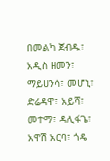በመልካ ጀብዱ፣ አዲስ ዘመን፣ ማይሀንሳ፣ መሆኒ፣ ድሬዳዋ፣ አይሻ፣ መተማ፣ ዳሊፋጌ፣ አዋሽ አርባ፣ ጎዴ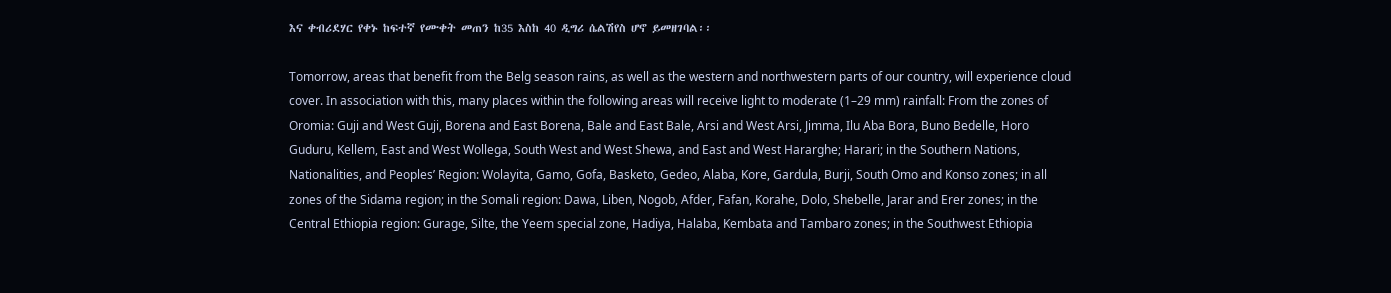እና ቀብሪደሃር የቀኑ ከፍተኛ የሙቀት መጠን ከ35 እስከ 40 ዲግሪ ሴልሽየስ ሆኖ ይመዘገባል፡፡

Tomorrow, areas that benefit from the Belg season rains, as well as the western and northwestern parts of our country, will experience cloud cover. In association with this, many places within the following areas will receive light to moderate (1–29 mm) rainfall: From the zones of Oromia: Guji and West Guji, Borena and East Borena, Bale and East Bale, Arsi and West Arsi, Jimma, Ilu Aba Bora, Buno Bedelle, Horo Guduru, Kellem, East and West Wollega, South West and West Shewa, and East and West Hararghe; Harari; in the Southern Nations, Nationalities, and Peoples’ Region: Wolayita, Gamo, Gofa, Basketo, Gedeo, Alaba, Kore, Gardula, Burji, South Omo and Konso zones; in all zones of the Sidama region; in the Somali region: Dawa, Liben, Nogob, Afder, Fafan, Korahe, Dolo, Shebelle, Jarar and Erer zones; in the Central Ethiopia region: Gurage, Silte, the Yeem special zone, Hadiya, Halaba, Kembata and Tambaro zones; in the Southwest Ethiopia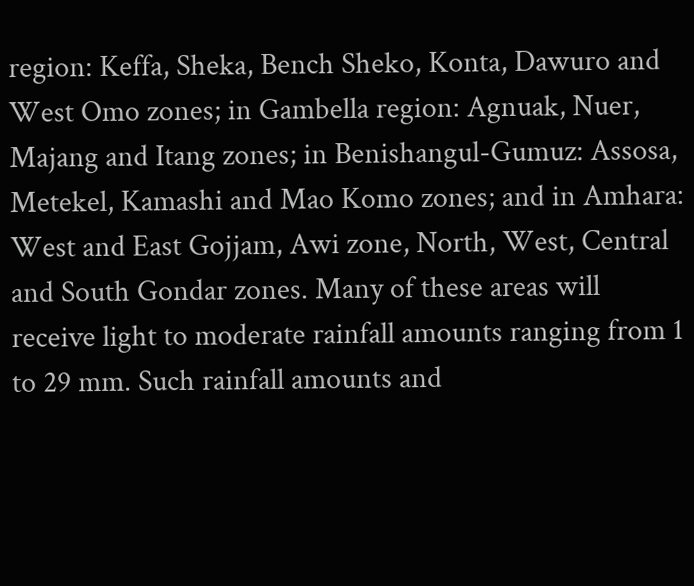region: Keffa, Sheka, Bench Sheko, Konta, Dawuro and West Omo zones; in Gambella region: Agnuak, Nuer, Majang and Itang zones; in Benishangul-Gumuz: Assosa, Metekel, Kamashi and Mao Komo zones; and in Amhara: West and East Gojjam, Awi zone, North, West, Central and South Gondar zones. Many of these areas will receive light to moderate rainfall amounts ranging from 1 to 29 mm. Such rainfall amounts and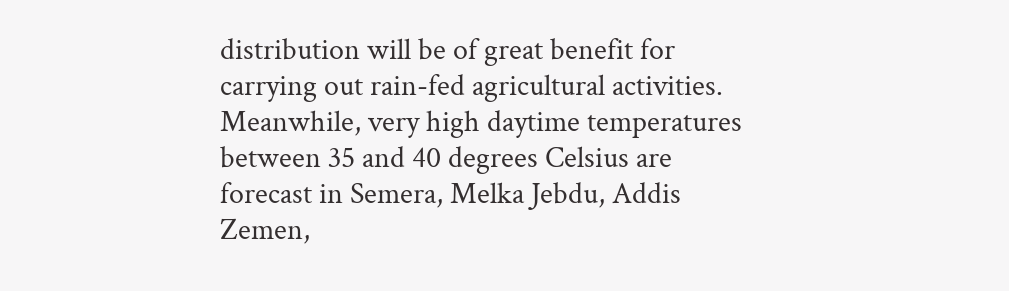distribution will be of great benefit for carrying out rain-fed agricultural activities. Meanwhile, very high daytime temperatures between 35 and 40 degrees Celsius are forecast in Semera, Melka Jebdu, Addis Zemen,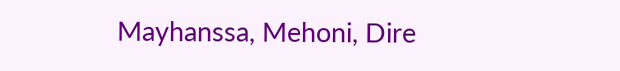Mayhanssa, Mehoni, Dire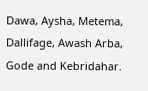Dawa, Aysha, Metema, Dallifage, Awash Arba, Gode and Kebridahar.